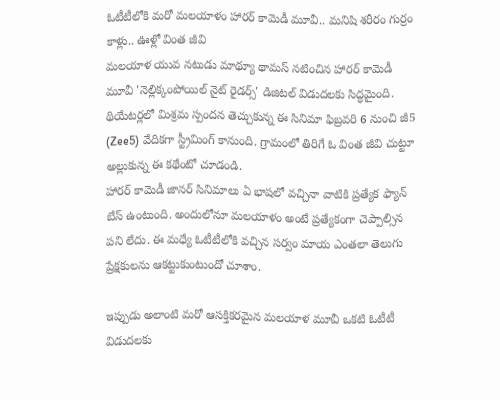ఓటీటీలోకి మరో మలయాళం హారర్ కామెడీ మూవీ.. మనిషి శరీరం గుర్రం కాళ్లు.. ఊళ్లో వింత జీవి
మలయాళ యువ నటుడు మాథ్యూ థామస్ నటించిన హారర్ కామెడీ మూవీ 'నెల్లిక్కంపోయిల్ నైట్ రైడర్స్' డిజిటల్ విడుదలకు సిద్ధమైంది. థియేటర్లలో మిశ్రమ స్పందన తెచ్చుకున్న ఈ సినిమా ఫిబ్రవరి 6 నుంచి జీ5 (Zee5) వేదికగా స్ట్రీమింగ్ కానుంది. గ్రామంలో తిరిగే ఓ వింత జీవి చుట్టూ అల్లుకున్న ఈ కథేంటో చూడండి.
హారర్ కామెడీ జానర్ సినిమాలు ఏ భాషలో వచ్చినా వాటికి ప్రత్యేక ఫ్యాన్ బేస్ ఉంటుంది. అందులోనూ మలయాళం అంటే ప్రత్యేకంగా చెప్పాల్సిన పని లేదు. ఈ మధ్యే ఓటీటీలోకి వచ్చిన సర్వం మాయ ఎంతలా తెలుగు ప్రేక్షకులను ఆకట్టుకుంటుందో చూశాం.

ఇప్పుడు అలాంటి మరో ఆసక్తికరమైన మలయాళ మూవీ ఒకటి ఓటీటీ విడుదలకు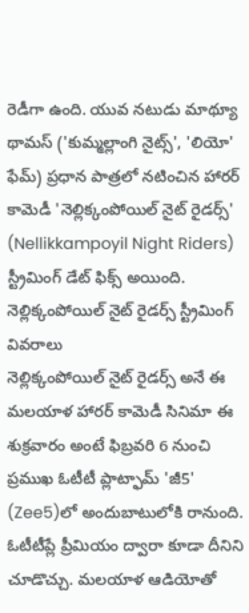రెడీగా ఉంది. యువ నటుడు మాథ్యూ థామస్ ('కుమ్మల్లాంగి నైట్స్', 'లియో' ఫేమ్) ప్రధాన పాత్రలో నటించిన హారర్ కామెడీ 'నెల్లిక్కంపోయిల్ నైట్ రైడర్స్' (Nellikkampoyil Night Riders) స్ట్రీమింగ్ డేట్ ఫిక్స్ అయింది.
నెల్లిక్కంపోయిల్ నైట్ రైడర్స్ స్ట్రీమింగ్ వివరాలు
నెల్లిక్కంపోయిల్ నైట్ రైడర్స్ అనే ఈ మలయాళ హారర్ కామెడీ సినిమా ఈ శుక్రవారం అంటే ఫిబ్రవరి 6 నుంచి ప్రముఖ ఓటీటీ ప్లాట్ఫామ్ 'జీ5' (Zee5)లో అందుబాటులోకి రానుంది. ఓటీటీప్లే ప్రీమియం ద్వారా కూడా దీనిని చూడొచ్చు. మలయాళ ఆడియోతో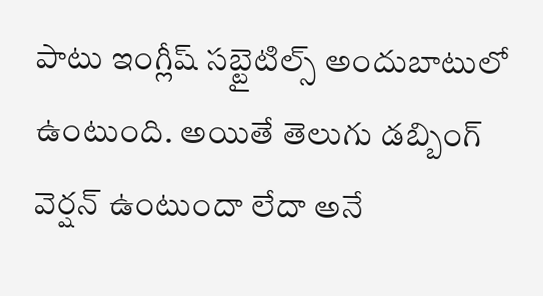పాటు ఇంగ్లీష్ సబ్టైటిల్స్ అందుబాటులో ఉంటుంది. అయితే తెలుగు డబ్బింగ్ వెర్షన్ ఉంటుందా లేదా అనే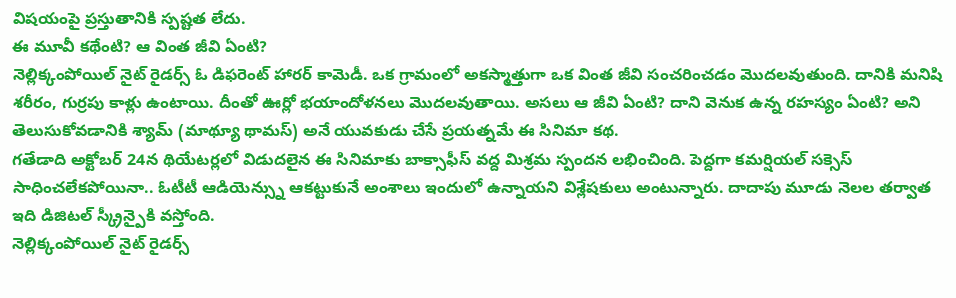విషయంపై ప్రస్తుతానికి స్పష్టత లేదు.
ఈ మూవీ కథేంటి? ఆ వింత జీవి ఏంటి?
నెల్లిక్కంపోయిల్ నైట్ రైడర్స్ ఓ డిఫరెంట్ హారర్ కామెడీ. ఒక గ్రామంలో అకస్మాత్తుగా ఒక వింత జీవి సంచరించడం మొదలవుతుంది. దానికి మనిషి శరీరం, గుర్రపు కాళ్లు ఉంటాయి. దీంతో ఊర్లో భయాందోళనలు మొదలవుతాయి. అసలు ఆ జీవి ఏంటి? దాని వెనుక ఉన్న రహస్యం ఏంటి? అని తెలుసుకోవడానికి శ్యామ్ (మాథ్యూ థామస్) అనే యువకుడు చేసే ప్రయత్నమే ఈ సినిమా కథ.
గతేడాది అక్టోబర్ 24న థియేటర్లలో విడుదలైన ఈ సినిమాకు బాక్సాఫీస్ వద్ద మిశ్రమ స్పందన లభించింది. పెద్దగా కమర్షియల్ సక్సెస్ సాధించలేకపోయినా.. ఓటీటీ ఆడియెన్స్ను ఆకట్టుకునే అంశాలు ఇందులో ఉన్నాయని విశ్లేషకులు అంటున్నారు. దాదాపు మూడు నెలల తర్వాత ఇది డిజిటల్ స్క్రీన్పైకి వస్తోంది.
నెల్లిక్కంపోయిల్ నైట్ రైడర్స్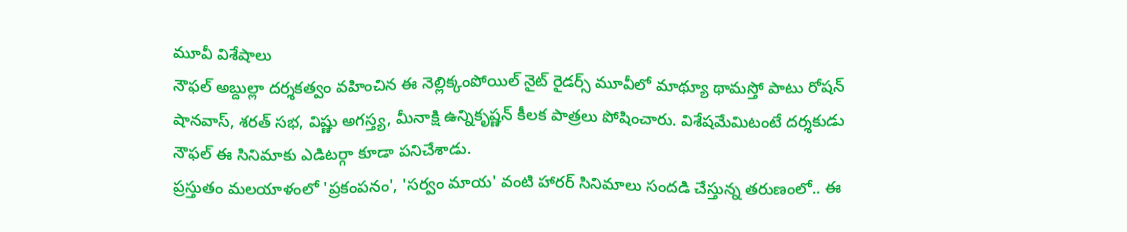మూవీ విశేషాలు
నౌఫల్ అబ్దుల్లా దర్శకత్వం వహించిన ఈ నెల్లిక్కంపోయిల్ నైట్ రైడర్స్ మూవీలో మాథ్యూ థామస్తో పాటు రోషన్ షానవాస్, శరత్ సభ, విష్ణు అగస్త్య, మీనాక్షి ఉన్నికృష్ణన్ కీలక పాత్రలు పోషించారు. విశేషమేమిటంటే దర్శకుడు నౌఫల్ ఈ సినిమాకు ఎడిటర్గా కూడా పనిచేశాడు.
ప్రస్తుతం మలయాళంలో 'ప్రకంపనం', 'సర్వం మాయ' వంటి హారర్ సినిమాలు సందడి చేస్తున్న తరుణంలో.. ఈ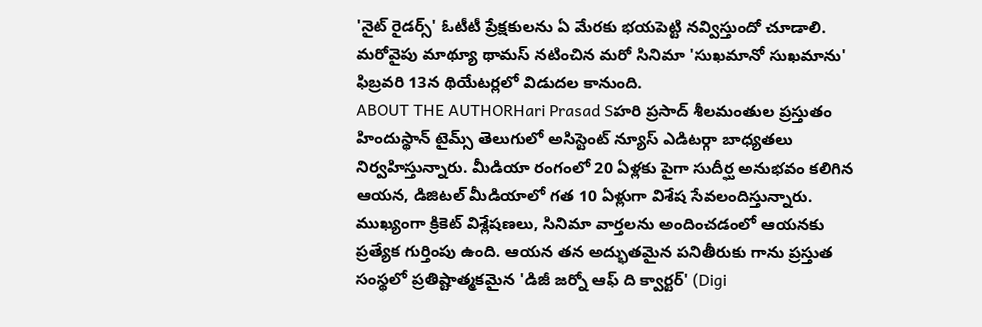'నైట్ రైడర్స్' ఓటీటీ ప్రేక్షకులను ఏ మేరకు భయపెట్టి నవ్విస్తుందో చూడాలి. మరోవైపు మాథ్యూ థామస్ నటించిన మరో సినిమా 'సుఖమానో సుఖమాను' ఫిబ్రవరి 13న థియేటర్లలో విడుదల కానుంది.
ABOUT THE AUTHORHari Prasad Sహరి ప్రసాద్ శీలమంతుల ప్రస్తుతం హిందుస్థాన్ టైమ్స్ తెలుగులో అసిస్టెంట్ న్యూస్ ఎడిటర్గా బాధ్యతలు నిర్వహిస్తున్నారు. మీడియా రంగంలో 20 ఏళ్లకు పైగా సుదీర్ఘ అనుభవం కలిగిన ఆయన, డిజిటల్ మీడియాలో గత 10 ఏళ్లుగా విశేష సేవలందిస్తున్నారు. ముఖ్యంగా క్రికెట్ విశ్లేషణలు, సినిమా వార్తలను అందించడంలో ఆయనకు ప్రత్యేక గుర్తింపు ఉంది. ఆయన తన అద్భుతమైన పనితీరుకు గాను ప్రస్తుత సంస్థలో ప్రతిష్టాత్మకమైన 'డిజీ జర్నో ఆఫ్ ది క్వార్టర్' (Digi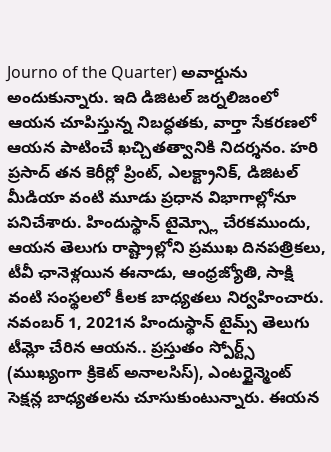Journo of the Quarter) అవార్డును అందుకున్నారు. ఇది డిజిటల్ జర్నలిజంలో ఆయన చూపిస్తున్న నిబద్ధతకు, వార్తా సేకరణలో ఆయన పాటించే ఖచ్చితత్వానికి నిదర్శనం. హరి ప్రసాద్ తన కెరీర్లో ప్రింట్, ఎలక్ట్రానిక్, డిజిటల్ మీడియా వంటి మూడు ప్రధాన విభాగాల్లోనూ పనిచేశారు. హిందుస్థాన్ టైమ్స్లో చేరకముందు, ఆయన తెలుగు రాష్ట్రాల్లోని ప్రముఖ దినపత్రికలు, టీవీ ఛానెళ్లయిన ఈనాడు, ఆంధ్రజ్యోతి, సాక్షి వంటి సంస్థలలో కీలక బాధ్యతలు నిర్వహించారు. నవంబర్ 1, 2021న హిందుస్థాన్ టైమ్స్ తెలుగు టీమ్లో చేరిన ఆయన.. ప్రస్తుతం స్పోర్ట్స్ (ముఖ్యంగా క్రికెట్ అనాలసిస్), ఎంటర్టైన్మెంట్ సెక్షన్ల బాధ్యతలను చూసుకుంటున్నారు. ఈయన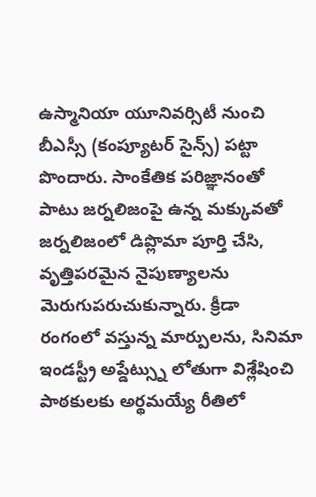ఉస్మానియా యూనివర్సిటీ నుంచి బీఎస్సీ (కంప్యూటర్ సైన్స్) పట్టా పొందారు. సాంకేతిక పరిజ్ఞానంతో పాటు జర్నలిజంపై ఉన్న మక్కువతో జర్నలిజంలో డిప్లొమా పూర్తి చేసి, వృత్తిపరమైన నైపుణ్యాలను మెరుగుపరుచుకున్నారు. క్రీడా రంగంలో వస్తున్న మార్పులను, సినిమా ఇండస్ట్రీ అప్డేట్స్ను లోతుగా విశ్లేషించి పాఠకులకు అర్థమయ్యే రీతిలో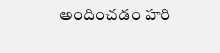అందించడం హరి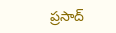ప్రసాద్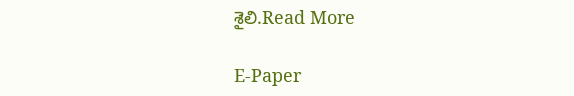శైలి.Read More

E-Paper